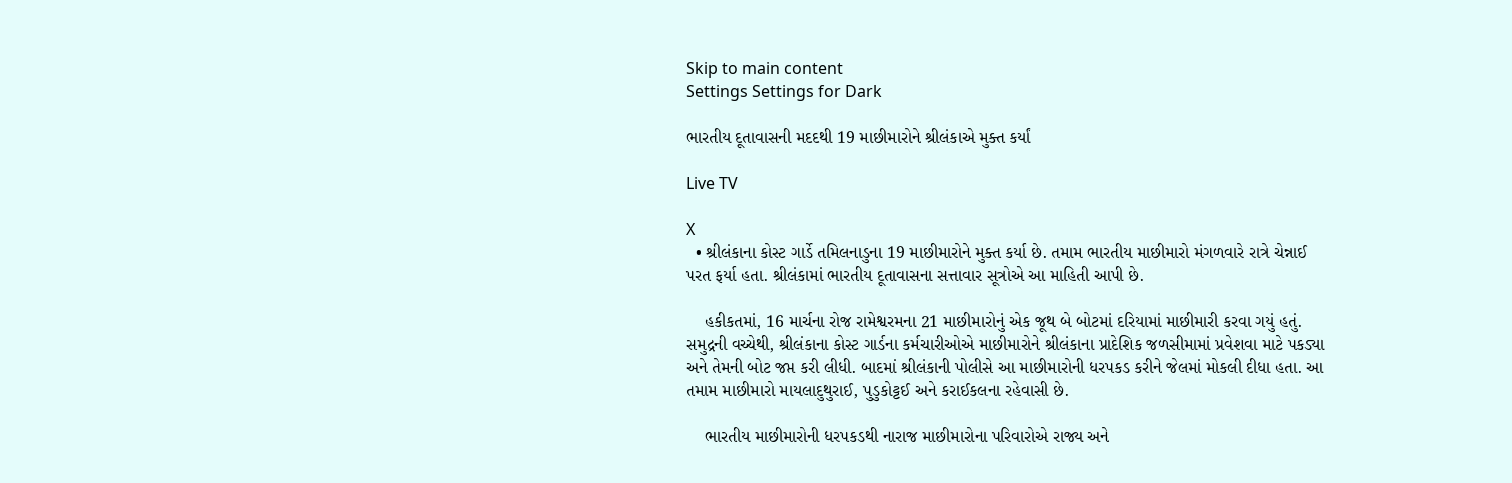Skip to main content
Settings Settings for Dark

ભારતીય દૂતાવાસની મદદથી 19 માછીમારોને શ્રીલંકાએ મુક્ત કર્યાં

Live TV

X
  • શ્રીલંકાના કોસ્ટ ગાર્ડે તમિલનાડુના 19 માછીમારોને મુક્ત કર્યા છે. તમામ ભારતીય માછીમારો મંગળવારે રાત્રે ચેન્નાઈ પરત ફર્યા હતા. શ્રીલંકામાં ભારતીય દૂતાવાસના સત્તાવાર સૂત્રોએ આ માહિતી આપી છે.

    હકીકતમાં, 16 માર્ચના રોજ રામેશ્વરમના 21 માછીમારોનું એક જૂથ બે બોટમાં દરિયામાં માછીમારી કરવા ગયું હતું. સમુદ્રની વચ્ચેથી, શ્રીલંકાના કોસ્ટ ગાર્ડના કર્મચારીઓએ માછીમારોને શ્રીલંકાના પ્રાદેશિક જળસીમામાં પ્રવેશવા માટે પકડ્યા અને તેમની બોટ જપ્ત કરી લીધી. બાદમાં શ્રીલંકાની પોલીસે આ માછીમારોની ધરપકડ કરીને જેલમાં મોકલી દીધા હતા. આ તમામ માછીમારો માયલાદુથુરાઈ, પુડુકોટ્ટઈ અને કરાઈકલના રહેવાસી છે.

    ભારતીય માછીમારોની ધરપકડથી નારાજ માછીમારોના પરિવારોએ રાજ્ય અને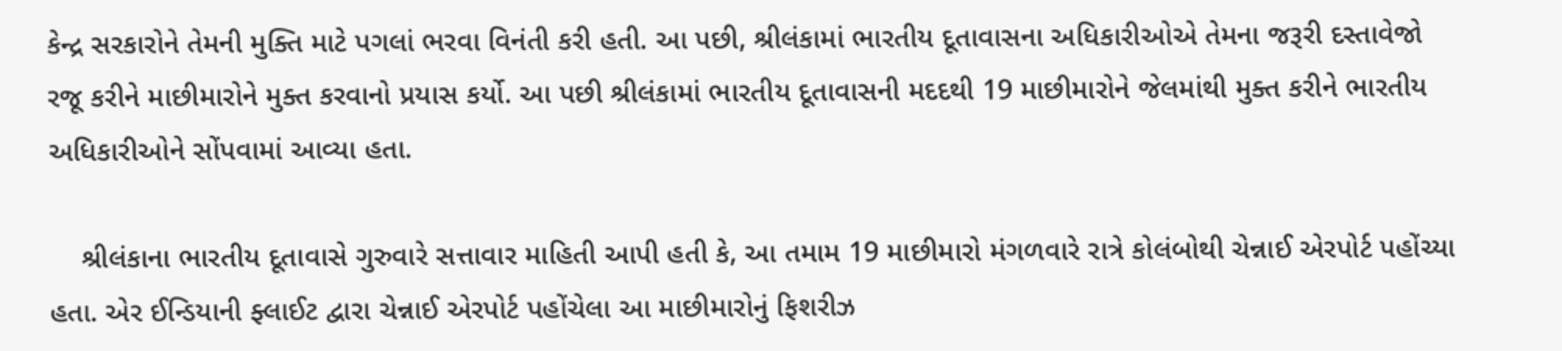કેન્દ્ર સરકારોને તેમની મુક્તિ માટે પગલાં ભરવા વિનંતી કરી હતી. આ પછી, શ્રીલંકામાં ભારતીય દૂતાવાસના અધિકારીઓએ તેમના જરૂરી દસ્તાવેજો રજૂ કરીને માછીમારોને મુક્ત કરવાનો પ્રયાસ કર્યો. આ પછી શ્રીલંકામાં ભારતીય દૂતાવાસની મદદથી 19 માછીમારોને જેલમાંથી મુક્ત કરીને ભારતીય અધિકારીઓને સોંપવામાં આવ્યા હતા.

    શ્રીલંકાના ભારતીય દૂતાવાસે ગુરુવારે સત્તાવાર માહિતી આપી હતી કે, આ તમામ 19 માછીમારો મંગળવારે રાત્રે કોલંબોથી ચેન્નાઈ એરપોર્ટ પહોંચ્યા હતા. એર ઈન્ડિયાની ફ્લાઈટ દ્વારા ચેન્નાઈ એરપોર્ટ પહોંચેલા આ માછીમારોનું ફિશરીઝ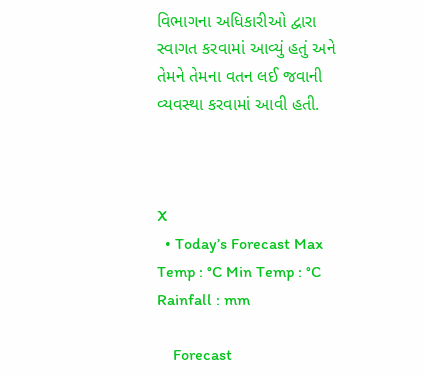વિભાગના અધિકારીઓ દ્વારા સ્વાગત કરવામાં આવ્યું હતું અને તેમને તેમના વતન લઈ જવાની વ્યવસ્થા કરવામાં આવી હતી.



X
  • Today’s Forecast Max Temp : °C Min Temp : °C Rainfall : mm

    Forecast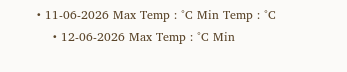• 11-06-2026 Max Temp : °C Min Temp : °C
    • 12-06-2026 Max Temp : °C Min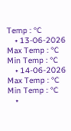Temp : °C
    • 13-06-2026 Max Temp : °C Min Temp : °C
    • 14-06-2026 Max Temp : °C Min Temp : °C
    •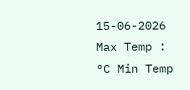15-06-2026 Max Temp : °C Min Temp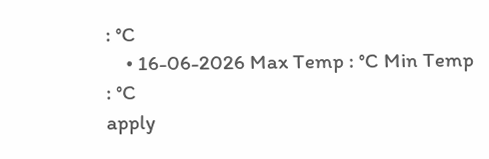: °C
    • 16-06-2026 Max Temp : °C Min Temp : °C
apply